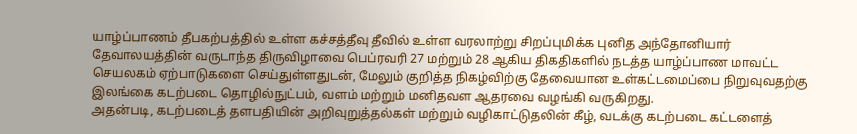யாழ்ப்பாணம் தீபகற்பத்தில் உள்ள கச்சத்தீவு தீவில் உள்ள வரலாற்று சிறப்புமிக்க புனித அந்தோனியார் தேவாலயத்தின் வருடாந்த திருவிழாவை பெப்ரவரி 27 மற்றும் 28 ஆகிய திகதிகளில் நடத்த யாழ்ப்பாண மாவட்ட செயலகம் ஏற்பாடுகளை செய்துள்ளதுடன், மேலும் குறித்த நிகழ்விற்கு தேவையான உள்கட்டமைப்பை நிறுவுவதற்கு இலங்கை கடற்படை தொழில்நுட்பம், வளம் மற்றும் மனிதவள ஆதரவை வழங்கி வருகிறது.
அதன்படி, கடற்படைத் தளபதியின் அறிவுறுத்தல்கள் மற்றும் வழிகாட்டுதலின் கீழ், வடக்கு கடற்படை கட்டளைத்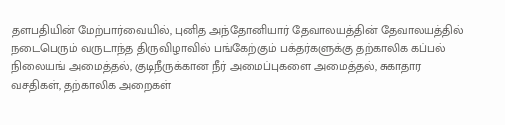தளபதியின் மேற்பார்வையில், புனித அந்தோனியார் தேவாலயத்தின் தேவாலயத்தில் நடைபெரும் வருடாந்த திருவிழாவில் பங்கேற்கும் பக்தர்களுக்கு தற்காலிக கப்பல் நிலையங் அமைத்தல், குடிநீருக்கான நீர் அமைப்புகளை அமைத்தல், சுகாதார வசதிகள், தற்காலிக அறைகள்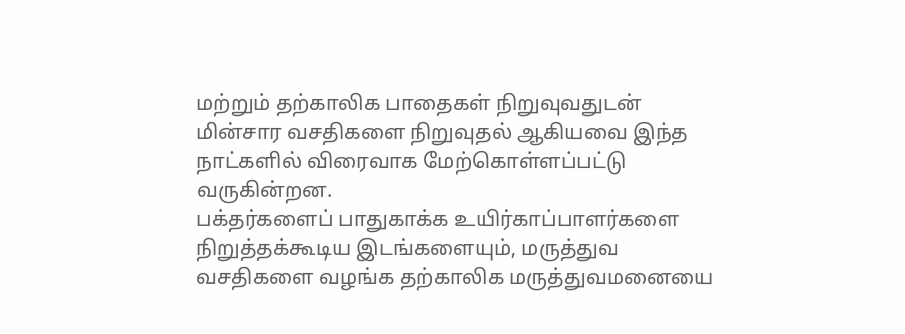மற்றும் தற்காலிக பாதைகள் நிறுவுவதுடன் மின்சார வசதிகளை நிறுவுதல் ஆகியவை இந்த நாட்களில் விரைவாக மேற்கொள்ளப்பட்டு வருகின்றன.
பக்தர்களைப் பாதுகாக்க உயிர்காப்பாளர்களை நிறுத்தக்கூடிய இடங்களையும், மருத்துவ வசதிகளை வழங்க தற்காலிக மருத்துவமனையை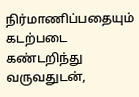நிர்மாணிப்பதையும் கடற்படை கண்டறிந்து வருவதுடன்,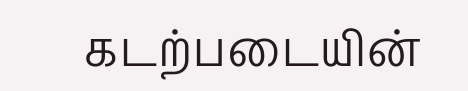கடற்படையின்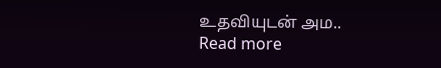உதவியுடன் அம..
Read more